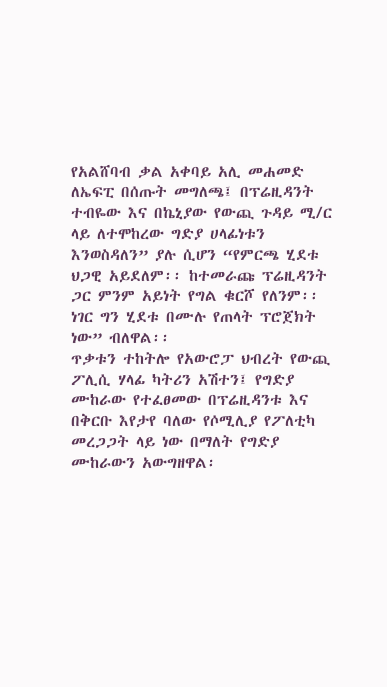የአልሸባብ ቃል አቀባይ አሊ መሐመድ ለኤፍፒ በሰጡት መግለጫ፤ በፕሬዚዳንት ተብዬው እና በኬኒያው የውጪ ጉዳይ ሚ/ር ላይ ለተሞከረው ግድያ ሀላፊነቱን እንወስዳለን” ያሉ ሲሆን “የምርጫ ሂደቱ ህጋዊ አይደለም፡፡ ከተመራጩ ፕሬዚዳንት ጋር ምንም አይነት የግል ቁርሾ የለንም፡፡ ነገር ግን ሂደቱ በሙሉ የጠላት ፕሮጀክት ነው” ብለዋል፡፡
ጥቃቱን ተከትሎ የአውሮፓ ህብረት የውጪ ፖሊሲ ሃላፊ ካትሪን አሽተን፤ የግድያ ሙከራው የተፈፀመው በፕሬዚዳንቱ እና በቅርቡ እየታየ ባለው የሶሚሊያ የፖለቲካ መረጋጋት ላይ ነው በማለት የግድያ ሙከራውን አውግዘዋል፡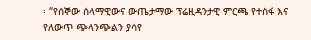፡ “የሰኞው ሰላማዊውና ውጤታማው ፕሬዚዳንታዊ ምርጫ የተስፋ እና የለውጥ ጭላንጭልን ያሳየ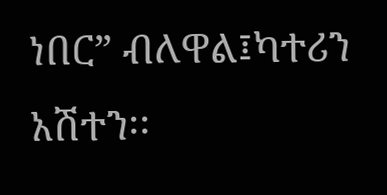ነበር” ብለዋል፤ካተሪን አሽተን፡፡